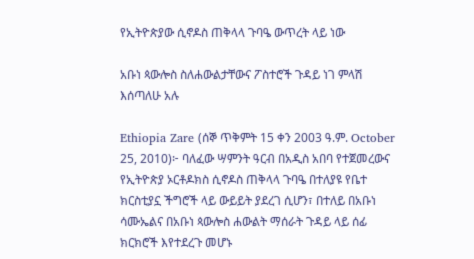የኢትዮጵያው ሲኖዶስ ጠቅላላ ጉባዔ ውጥረት ላይ ነው

አቡነ ጳውሎስ ስለሐውልታቸውና ፖስተሮች ጉዳይ ነገ ምላሽ እሰጣለሁ አሉ

Ethiopia Zare (ሰኞ ጥቅምት 15 ቀን 2003 ዓ.ም. October 25, 2010)፦ ባለፈው ሣምንት ዓርብ በአዲስ አበባ የተጀመረውና የኢትዮጵያ ኦርቶዶክስ ሲኖዶስ ጠቅላላ ጉባዔ በተለያዩ የቤተ ክርስቲያኗ ችግሮች ላይ ውይይት ያደረገ ሲሆን፣ በተለይ በአቡነ ሳሙኤልና በአቡነ ጳውሎስ ሐውልት ማሰራት ጉዳይ ላይ ሰፊ ክርክሮች እየተደረጉ መሆኑ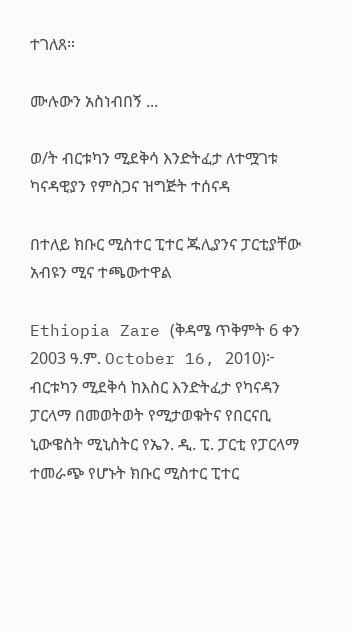ተገለጸ።

ሙሉውን አስነብበኝ ...

ወ/ት ብርቱካን ሚደቅሳ እንድትፈታ ለተሟገቱ ካናዳዊያን የምስጋና ዝግጅት ተሰናዳ

በተለይ ክቡር ሚስተር ፒተር ጁሊያንና ፓርቲያቸው አብዩን ሚና ተጫውተዋል

Ethiopia Zare (ቅዳሜ ጥቅምት 6 ቀን 2003 ዓ.ም. October 16, 2010)፦ ብርቱካን ሚደቅሳ ከእስር እንድትፈታ የካናዳን ፓርላማ በመወትወት የሚታወቁትና የበርናቢ ኒውዌስት ሚኒስትር የኤን. ዲ. ፒ. ፓርቲ የፓርላማ ተመራጭ የሆኑት ክቡር ሚስተር ፒተር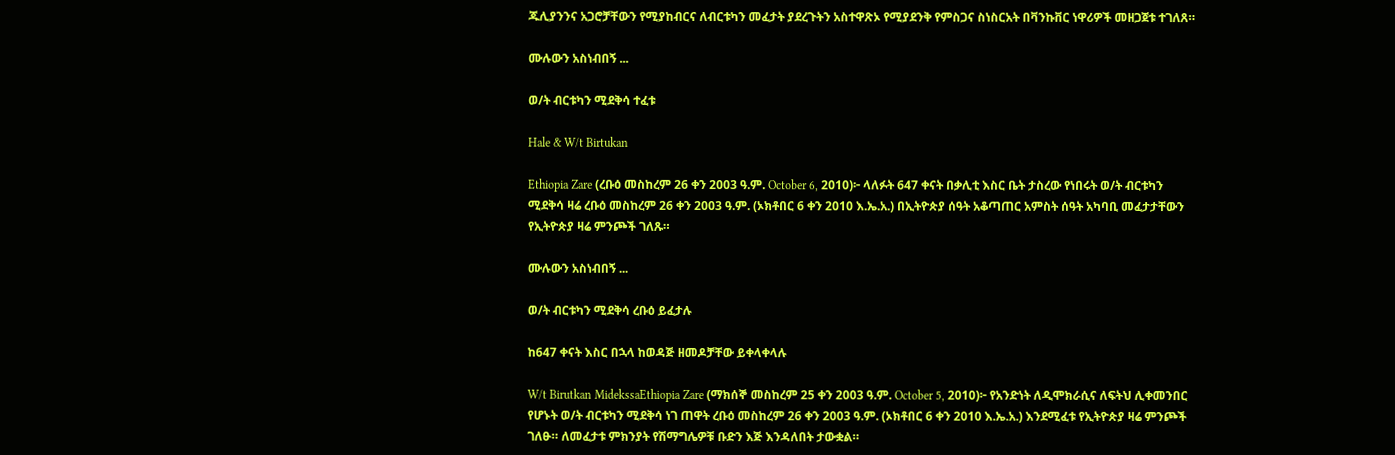ጁሊያንንና አጋሮቻቸውን የሚያከብርና ለብርቱካን መፈታት ያደረጉትን አስተዋጽኦ የሚያደንቅ የምስጋና ስነስርአት በቫንኩቨር ነዋሪዎች መዘጋጀቱ ተገለጸ።

ሙሉውን አስነብበኝ ...

ወ/ት ብርቱካን ሚደቅሳ ተፈቱ

Hale & W/t Birtukan

Ethiopia Zare (ረቡዕ መስከረም 26 ቀን 2003 ዓ.ም. October 6, 2010)፦ ላለፉት 647 ቀናት በቃሊቲ እስር ቤት ታስረው የነበሩት ወ/ት ብርቱካን ሚደቅሳ ዛሬ ረቡዕ መስከረም 26 ቀን 2003 ዓ.ም. (ኦክቶበር 6 ቀን 2010 እ.ኤ.አ.) በኢትዮጵያ ሰዓት አቆጣጠር አምስት ሰዓት አካባቢ መፈታታቸውን የኢትዮጵያ ዛሬ ምንጮች ገለጹ።

ሙሉውን አስነብበኝ ...

ወ/ት ብርቱካን ሚደቅሳ ረቡዕ ይፈታሉ

ከ647 ቀናት እስር በኋላ ከወዳጅ ዘመዶቻቸው ይቀላቀላሉ

W/t Birutkan MidekssaEthiopia Zare (ማክሰኞ መስከረም 25 ቀን 2003 ዓ.ም. October 5, 2010)፦ የአንድነት ለዲሞክራሲና ለፍትህ ሊቀመንበር የሆኑት ወ/ት ብርቱካን ሚደቅሳ ነገ ጠዋት ረቡዕ መስከረም 26 ቀን 2003 ዓ.ም. (ኦክቶበር 6 ቀን 2010 እ.ኤ.አ.) እንደሚፈቱ የኢትዮጵያ ዛሬ ምንጮች ገለፁ። ለመፈታቱ ምክንያት የሽማግሌዎቹ ቡድን እጅ እንዳለበት ታውቋል።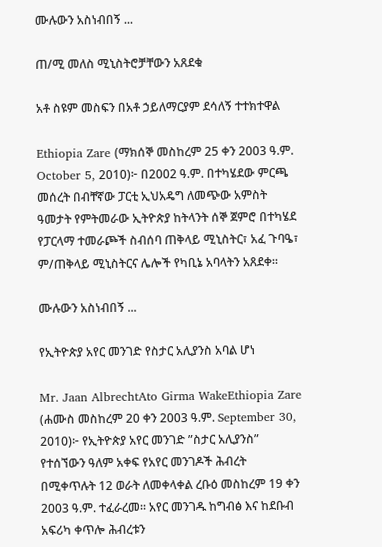ሙሉውን አስነብበኝ ...

ጠ/ሚ መለስ ሚኒስትሮቻቸውን አጸደቁ

አቶ ስዩም መስፍን በአቶ ኃይለማርያም ደሳለኝ ተተክተዋል

Ethiopia Zare (ማክሰኞ መስከረም 25 ቀን 2003 ዓ.ም. October 5, 2010)፦ በ2002 ዓ.ም. በተካሄደው ምርጫ መሰረት በብቸኛው ፓርቲ ኢህአዴግ ለመጭው አምስት ዓመታት የምትመራው ኢትዮጵያ ከትላንት ሰኞ ጀምሮ በተካሄደ የፓርላማ ተመራጮች ስብሰባ ጠቅላይ ሚኒስትር፣ አፈ ጉባዔ፣ ም/ጠቅላይ ሚኒስትርና ሌሎች የካቢኔ አባላትን አጸደቀ።

ሙሉውን አስነብበኝ ...

የኢትዮጵያ አየር መንገድ የስታር አሊያንስ አባል ሆነ

Mr. Jaan AlbrechtAto Girma WakeEthiopia Zare (ሐሙስ መስከረም 20 ቀን 2003 ዓ.ም. September 30, 2010)፦ የኢትዮጵያ አየር መንገድ ”ስታር አሊያንስ” የተሰኘውን ዓለም አቀፍ የአየር መንገዶች ሕብረት በሚቀጥሉት 12 ወራት ለመቀላቀል ረቡዕ መስከረም 19 ቀን 2003 ዓ.ም. ተፈራረመ። አየር መንገዱ ከግብፅ እና ከደቡብ አፍሪካ ቀጥሎ ሕብረቱን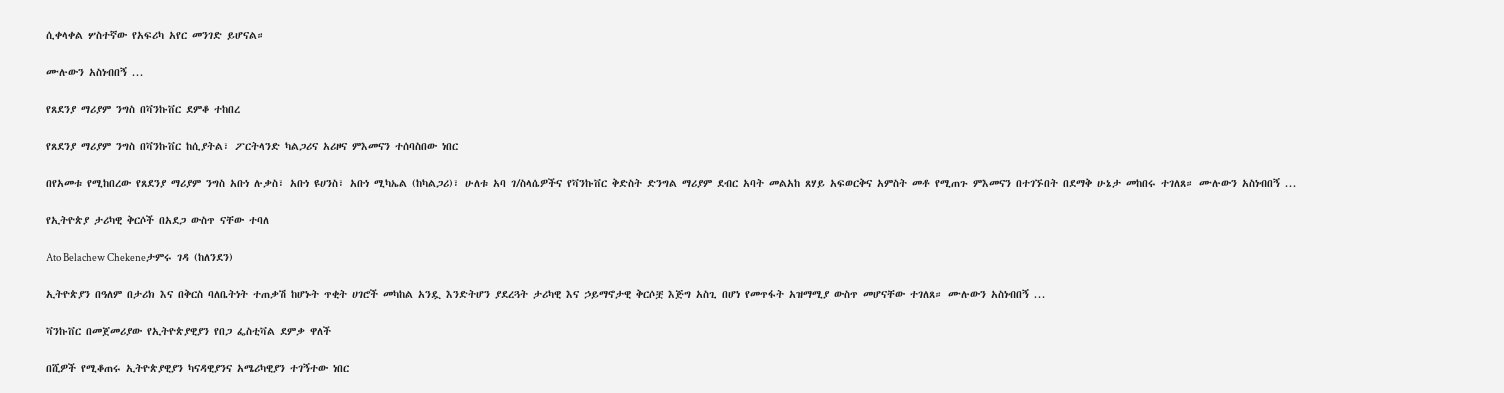ሲቀላቀል ሦስተኛው የአፍሪካ አየር መንገድ ይሆናል።

ሙሉውን አስነብበኝ ...

የጸደንያ ማሪያም ንግስ በቫንኩቨር ደምቆ ተከበረ

የጸደንያ ማሪያም ንግስ በቫንኩቨር ከሲያትል፣ ፖርትላንድ ካልጋሪና አሪዞና ምእመናን ተሰባስበው ነበር

በየአመቱ የሚከበረው የጸደንያ ማሪያም ንግስ አቡነ ሉቃስ፣ አቡነ ዩሀንስ፣ አቡነ ሚካኤል (ከካልጋሪ)፣ ሁለቱ አባ ገ/ስላሴዎችና የቫንኩቨር ቅድስት ድንግል ማሪያም ደብር አባት መልአከ ጸሃይ አፍወርቅና አምስት መቶ የሚጠጉ ምእመናን በተገኙበት በደማቅ ሁኔታ መከበሩ ተገለጸ። ሙሉውን አስነብበኝ ...

የኢትዮጵያ ታሪካዊ ቅርሶች በአደጋ ውስጥ ናቸው ተባለ

Ato Belachew Chekeneታምሩ ገዳ (ከለንደን)

ኢትዮጵያን በዓለም በታሪክ እና በቅርስ ባለቤትነት ተጠቃሽ ከሆኑት ጥቂት ሀገሮች መካከል አንዷ እንድትሆን ያደረጓት ታሪካዊ እና ኃይማኖታዊ ቅርሶቿ እጅግ አስጊ በሆነ የመጥፋት አዝማሚያ ውስጥ መሆናቸው ተገለጸ። ሙሉውን አስነብበኝ ...

ቫንኩቨር በመጀመሪያው የኢትዮጵያዊያን የበጋ ፌስቲቫል ደምቃ ዋለች

በሺዎች የሚቆጠሩ ኢትዮጵያዊያን ካናዳዊያንና አሜሪካዊያን ተገኝተው ነበር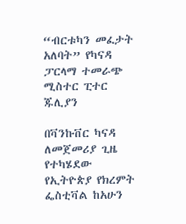“ብርቱካን መፈታት አለባት” የካናዳ ፓርላማ ተመራጭ ሚስተር ፒተር ጁሊያን

በቫንኩቨር ካናዳ ለመጀመሪያ ጊዜ የተካሄደው የኢትዮጵያ የክረምት ፌስቲቫል ከአሁን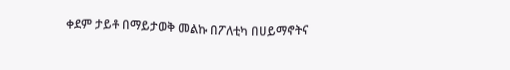ቀደም ታይቶ በማይታወቅ መልኩ በፖለቲካ በሀይማኖትና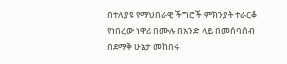በተለያዩ የማህበራዊ ችግሮች ምክንያት ተራርቆ የነበረው ነዋሪ በሙሉ በአንድ ላይ በመሰባሰብ በደማቅ ሁኔታ መከበሩ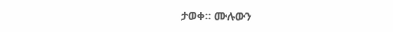ታወቀ። ሙሉውን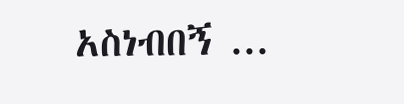አስነብበኝ ...